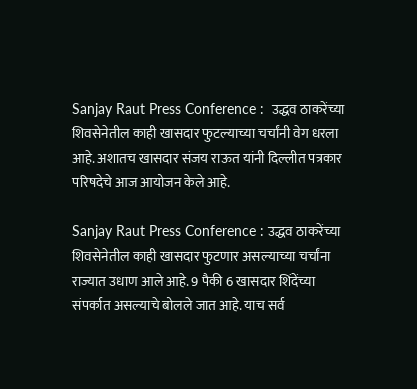Sanjay Raut Press Conference :  उद्धव ठाकरेंच्या शिवसेनेतील काही खासदार फुटल्याच्या चर्चांनी वेग धरला आहे. अशातच खासदार संजय राऊत यांनी दिल्लीत पत्रकार परिषदेचे आज आयोजन केले आहे.

Sanjay Raut Press Conference : उद्धव ठाकरेंच्या शिवसेनेतील काही खासदार फुटणार असल्याच्या चर्चांना राज्यात उधाण आले आहे. 9 पैकी 6 खासदार शिंदेंच्या संपर्कात असल्याचे बोलले जात आहे. याच सर्व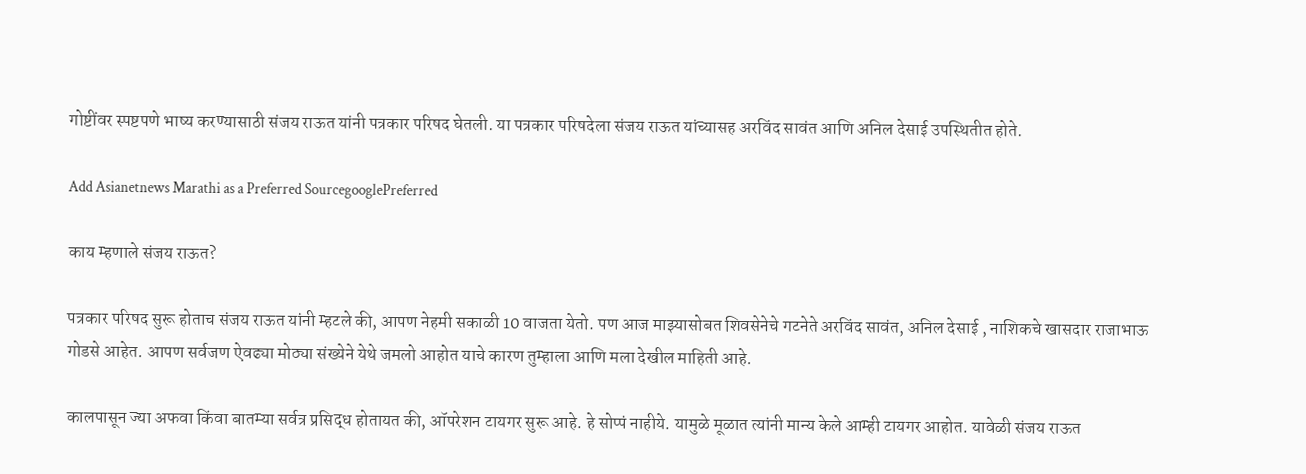गोष्टींवर स्पष्टपणे भाष्य करण्यासाठी संजय राऊत यांनी पत्रकार परिषद घेतली. या पत्रकार परिषदेला संजय राऊत यांच्यासह अरविंद सावंत आणि अनिल देसाई उपस्थितीत होते.

Add Asianetnews Marathi as a Preferred SourcegooglePreferred

काय म्हणाले संजय राऊत?

पत्रकार परिषद सुरू होताच संजय राऊत यांनी म्हटले की, आपण नेहमी सकाळी 10 वाजता येतो. पण आज माझ्यासोबत शिवसेनेचे गटनेते अरविंद सावंत, अनिल देसाई , नाशिकचे खासदार राजाभाऊ गोडसे आहेत. आपण सर्वजण ऐवढ्या मोठ्या संख्येने येथे जमलो आहोत याचे कारण तुम्हाला आणि मला देखील माहिती आहे.

कालपासून ज्या अफवा किंवा बातम्या सर्वत्र प्रसिद्ध होतायत की, ऑपरेशन टायगर सुरू आहे. हे सोप्पं नाहीये. यामुळे मूळात त्यांनी मान्य केले आम्ही टायगर आहोत. यावेळी संजय राऊत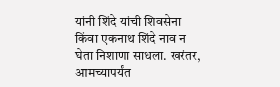यांनी शिंदे यांची शिवसेना किंवा एकनाथ शिंदे नाव न घेता निशाणा साधला. खरंतर, आमच्यापर्यंत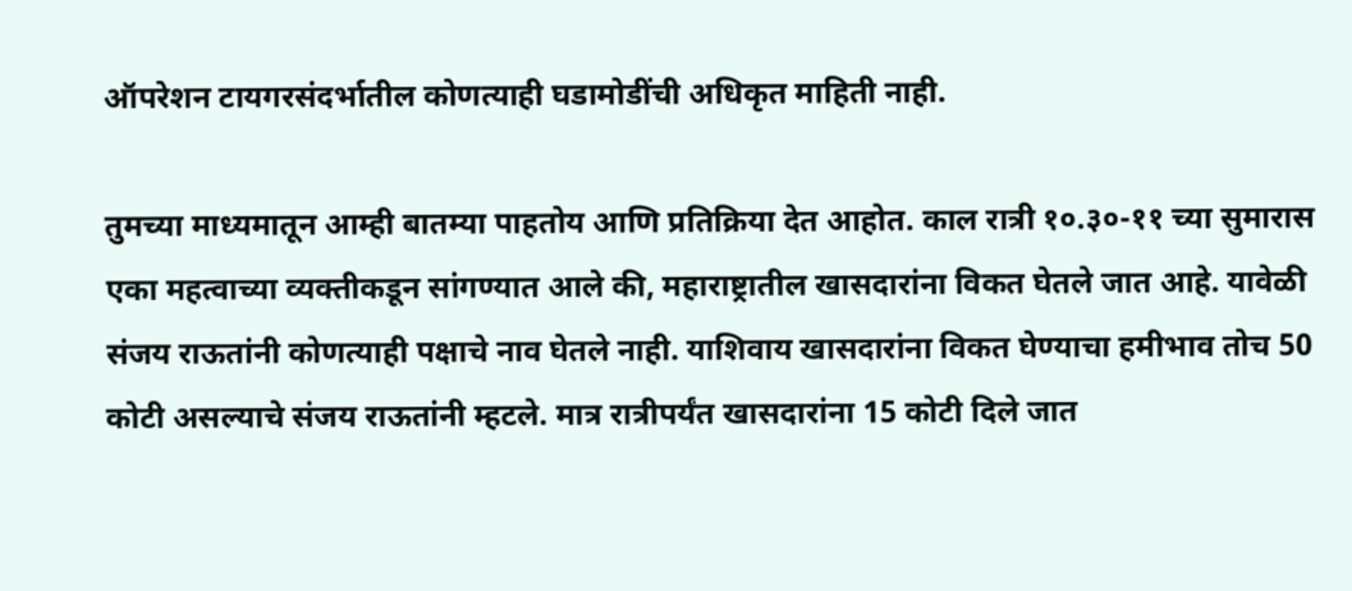ऑपरेशन टायगरसंदर्भातील कोणत्याही घडामोडींची अधिकृत माहिती नाही.

तुमच्या माध्यमातून आम्ही बातम्या पाहतोय आणि प्रतिक्रिया देत आहोत. काल रात्री १०.३०-११ च्या सुमारास एका महत्वाच्या व्यक्तीकडून सांगण्यात आले की, महाराष्ट्रातील खासदारांना विकत घेतले जात आहे. यावेळी संजय राऊतांनी कोणत्याही पक्षाचे नाव घेतले नाही. याशिवाय खासदारांना विकत घेण्याचा हमीभाव तोच 50 कोटी असल्याचे संजय राऊतांनी म्हटले. मात्र रात्रीपर्यंत खासदारांना 15 कोटी दिले जात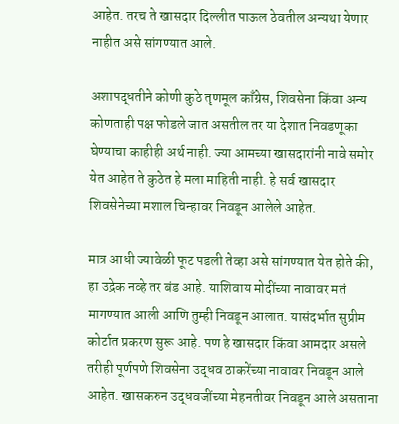आहेत. तरच ते खासदार दिल्लीत पाऊल ठेवतील अन्यथा येणार नाहीत असे सांगण्यात आले.

अशापद्धतीने कोणी कुठे तृणमूल काँग्रेस, शिवसेना किंवा अन्य कोणताही पक्ष फोडले जात असतील तर या देशात निवडणूका घेण्याचा काहीही अर्थ नाही. ज्या आमच्या खासदारांनी नावे समोर येत आहेत ते कुठेत हे मला माहिती नाही. हे सर्व खासदार शिवसेनेच्या मशाल चिन्हावर निवडून आलेले आहेत.

मात्र आधी ज्यावेळी फूट पडली तेव्हा असे सांगण्यात येत होते की, हा उद्रेक नव्हे तर बंड आहे. याशिवाय मोदींच्या नावावर मतं मागण्यात आली आणि तुम्ही निवडून आलात. यासंदर्भात सुप्रीम कोर्टात प्रकरण सुरू आहे. पण हे खासदार किंवा आमदार असले तरीही पूर्णपणे शिवसेना उद्धव ठाकरेंच्या नावावर निवडून आले आहेत. खासकरुन उद्धवजींच्या मेहनतीवर निवडून आले असताना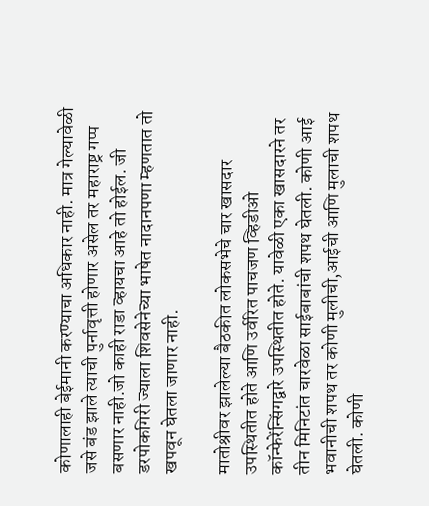कोणालाही बेईमानी करण्याचा अधिकार नाही. मात्र गेल्यावेळी जसे बंड झाले त्याची पुर्नावृत्ती होणार असेल तर महाराष्ट्र गप्प बसणार नाही.जो काही राडा व्हायचा आहे तो होईल. जी डरपोकगिरी ज्याला शिवसेनेच्या भाषेत नादानपणा म्हणतात तो खपवून घेतला जाणार नाही.

मातोश्रीवर झालेल्या बैठकीत लोकसभेचे चार खासदार उपस्थितीत होते आणि उर्वरित पाचजण व्हिडीओ कॉन्फेरेंन्सिंगद्वारे उपस्थितीत होते. यावेळी एका खासदारने तर तीन मिनिटांत चारवेळा साईबाबांची शपथ घेतली. कोणी आई भवानीची शपथ तर कोणी मुलीची,आईची आणि मुलाची शपथ घेतली. कोणी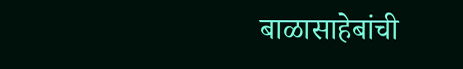बाळासाहेबांची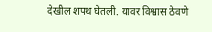देखील शपथ घेतली. यावर विश्वास ठेवणे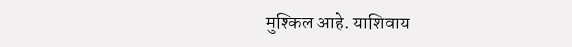मुश्किल आहे. याशिवाय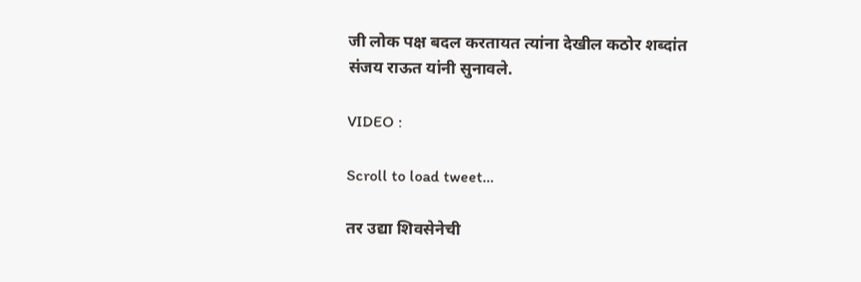जी लोक पक्ष बदल करतायत त्यांना देखील कठोर शब्दांत संजय राऊत यांनी सुनावले.

VIDEO :

Scroll to load tweet…

तर उद्या शिवसेनेची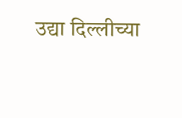उद्या दिल्लीच्या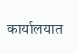कार्यालयात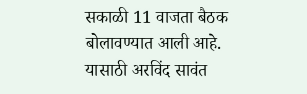सकाळी 11 वाजता बैठक बोलावण्यात आली आहे. यासाठी अरविंद सावंत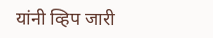यांनी व्हिप जारी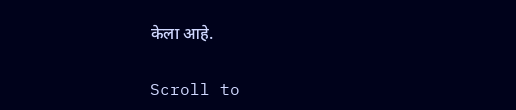केला आहे.

Scroll to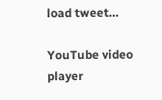load tweet…

YouTube video player